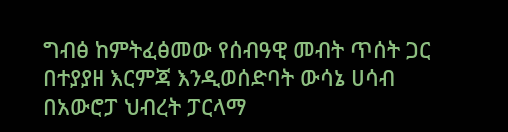ግብፅ ከምትፈፅመው የሰብዓዊ መብት ጥሰት ጋር በተያያዘ እርምጃ እንዲወሰድባት ውሳኔ ሀሳብ በአውሮፓ ህብረት ፓርላማ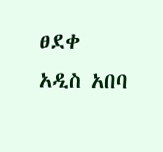ፀደቀ
አዲስ አበባ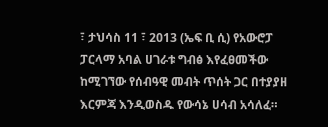፣ ታህሳስ 11 ፣ 2013 (ኤፍ ቢ ሲ) የአውሮፓ ፓርላማ አባል ሀገራቱ ግብፅ እየፈፀመችው ከሚገኘው የሰብዓዊ መብት ጥሰት ጋር በተያያዘ እርምጃ እንዲወስዱ የውሳኔ ሀሳብ አሳለፈ።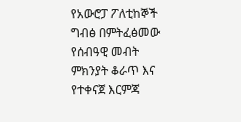የአውሮፓ ፖለቲከኞች ግብፅ በምትፈፅመው የሰብዓዊ መብት ምክንያት ቆራጥ እና የተቀናጀ እርምጃ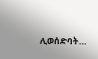ሊወሰድባት…